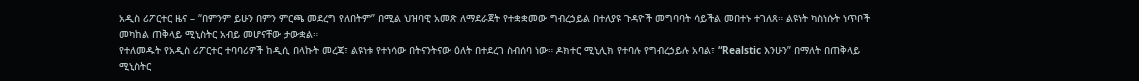አዲስ ሪፖርተር ዜና – “በምንም ይሁን በምን ምርጫ መደረግ የለበትም” በሚል ህዝባዊ አመጽ ለማደራጀት የተቋቋመው ግብረኃይል በተለያዩ ጉዳዮች መግባባት ሳይችል መበተኑ ተገለጸ። ልዩነት ካስነሱት ነጥቦች መካከል ጠቅላይ ሚኒስትር አብይ መሆናቸው ታውቋል።
የተለመዱት የአዲስ ሪፖርተር ተባባሪዎች ከዲሲ በላኩት መረጃ፣ ልዩነቱ የተነሳው በትናንትናው ዕለት በተደረገ ስብሰባ ነው። ዶክተር ሚኒሊክ የተባሉ የግብረኃይሉ አባል፣ “Realstic እንሁን” በማለት በጠቅላይ ሚኒስትር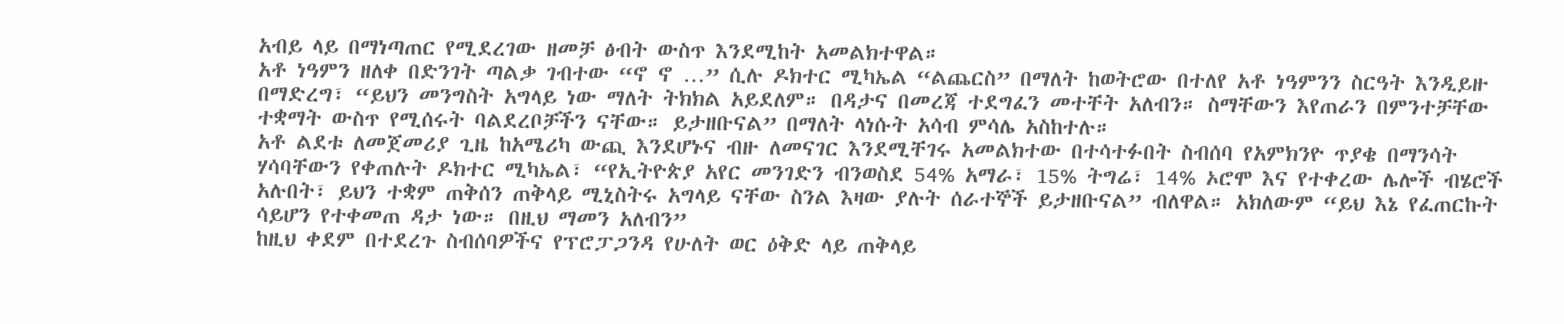አብይ ላይ በማነጣጠር የሚደረገው ዘመቻ ፅብት ውስጥ እንደሚከት አመልክተዋል።
አቶ ነዓምን ዘለቀ በድንገት ጣልቃ ገብተው “ኖ ኖ …” ሲሉ ዶክተር ሚካኤል “ልጨርስ” በማለት ከወትሮው በተለየ አቶ ነዓምንን ስርዓት እንዲይዙ በማድረግ፣ “ይህን መንግስት አግላይ ነው ማለት ትክክል አይደለም። በዳታና በመረጃ ተደግፈን መተቸት አለብን። ስማቸውን እየጠራን በምንተቻቸው ተቋማት ውስጥ የሚሰሩት ባልደረቦቻችን ናቸው። ይታዘቡናል” በማለት ላነሱት አሳብ ምሳሌ አስከተሉ።
አቶ ልደቱ ለመጀመሪያ ጊዜ ከአሜሪካ ውጪ እንደሆኑና ብዙ ለመናገር እንደሚቸገሩ አመልክተው በተሳተፉበት ስብሰባ የአምክንዮ ጥያቄ በማንሳት ሃሳባቸውን የቀጠሉት ዶክተር ሚካኤል፣ “የኢትዮጵያ አየር መንገድን ብንወስደ 54% አማራ፣ 15% ትግሬ፣ 14% ኦሮሞ እና የተቀረው ሌሎች ብሄሮች አሉበት፣ ይህን ተቋም ጠቅሰን ጠቅላይ ሚኒስትሩ አግላይ ናቸው ስንል እዛው ያሉት ሰራተኞች ይታዘቡናል” ብለዋል። አክለውም “ይህ እኔ የፈጠርኩት ሳይሆን የተቀመጠ ዳታ ነው። በዚህ ማመን አለብን”
ከዚህ ቀደም በተደረጉ ስብሰባዎችና የፕሮፓጋንዳ የሁለት ወር ዕቅድ ላይ ጠቅላይ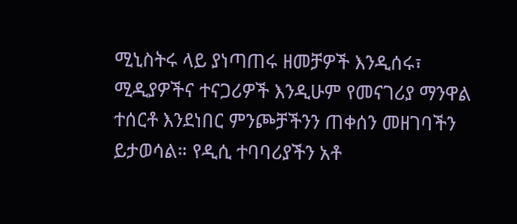ሚኒስትሩ ላይ ያነጣጠሩ ዘመቻዎች እንዲሰሩ፣ ሚዲያዎችና ተናጋሪዎች እንዲሁም የመናገሪያ ማንዋል ተሰርቶ እንደነበር ምንጮቻችንን ጠቀሰን መዘገባችን ይታወሳል። የዲሲ ተባባሪያችን አቶ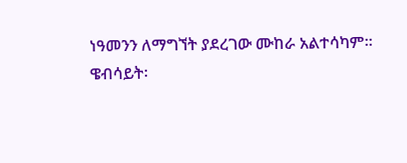ነዓመንን ለማግኘት ያደረገው ሙከራ አልተሳካም።
ዌብሳይት፡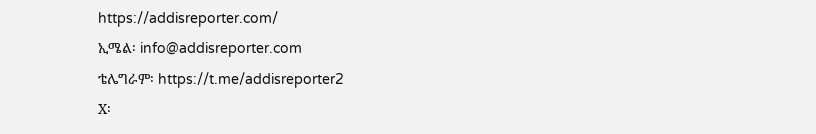https://addisreporter.com/
ኢሜል፡ info@addisreporter.com
ቴሌግራም፡ https://t.me/addisreporter2
X፡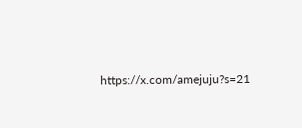https://x.com/amejuju?s=21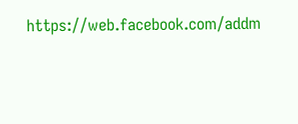https://web.facebook.com/addm